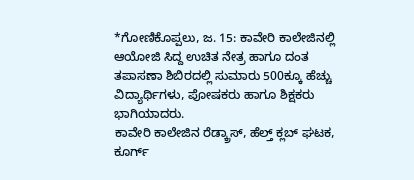*ಗೋಣಿಕೊಪ್ಪಲು, ಜ. 15: ಕಾವೇರಿ ಕಾಲೇಜಿನಲ್ಲಿ ಆಯೋಜಿ ಸಿದ್ದ ಉಚಿತ ನೇತ್ರ ಹಾಗೂ ದಂತ ತಪಾಸಣಾ ಶಿಬಿರದಲ್ಲಿ ಸುಮಾರು 500ಕ್ಕೂ ಹೆಚ್ಚು ವಿದ್ಯಾರ್ಥಿಗಳು, ಪೋಷಕರು ಹಾಗೂ ಶಿಕ್ಷಕರು ಭಾಗಿಯಾದರು.
ಕಾವೇರಿ ಕಾಲೇಜಿನ ರೆಡ್ಕ್ರಾಸ್, ಹೆಲ್ತ್ ಕ್ಲಬ್ ಘಟಕ, ಕೂರ್ಗ್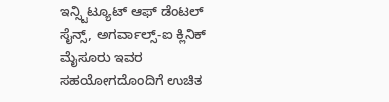ಇನ್ಸ್ಟಿಟ್ಯೂಟ್ ಆಫ್ ಡೆಂಟಲ್ ಸೈನ್ಸ್, ಅಗರ್ವಾಲ್ಸ್-ಐ ಕ್ಲಿನಿಕ್ ಮೈಸೂರು ಇವರ ಸಹಯೋಗದೊಂದಿಗೆ ಉಚಿತ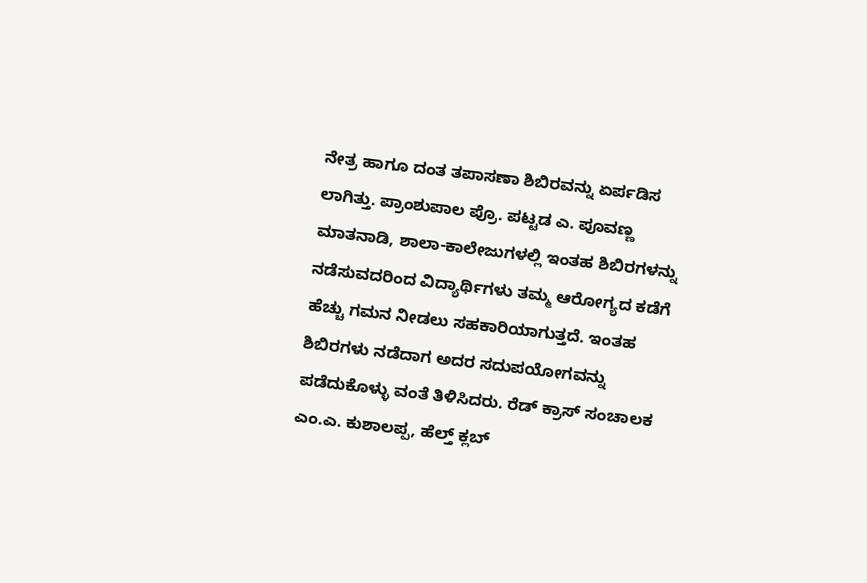ನೇತ್ರ ಹಾಗೂ ದಂತ ತಪಾಸಣಾ ಶಿಬಿರವನ್ನು ಏರ್ಪಡಿಸ ಲಾಗಿತ್ತು. ಪ್ರಾಂಶುಪಾಲ ಪ್ರೊ. ಪಟ್ಟಡ ಎ. ಪೂವಣ್ಣ ಮಾತನಾಡಿ, ಶಾಲಾ-ಕಾಲೇಜುಗಳಲ್ಲಿ ಇಂತಹ ಶಿಬಿರಗಳನ್ನು ನಡೆಸುವದರಿಂದ ವಿದ್ಯಾರ್ಥಿಗಳು ತಮ್ಮ ಆರೋಗ್ಯದ ಕಡೆಗೆ ಹೆಚ್ಚು ಗಮನ ನೀಡಲು ಸಹಕಾರಿಯಾಗುತ್ತದೆ. ಇಂತಹ ಶಿಬಿರಗಳು ನಡೆದಾಗ ಅದರ ಸದುಪಯೋಗವನ್ನು ಪಡೆದುಕೊಳ್ಳು ವಂತೆ ತಿಳಿಸಿದರು. ರೆಡ್ ಕ್ರಾಸ್ ಸಂಚಾಲಕ ಎಂ.ಎ. ಕುಶಾಲಪ್ಪ, ಹೆಲ್ತ್ ಕ್ಲಬ್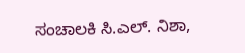ಸಂಚಾಲಕಿ ಸಿ.ಎಲ್. ನಿಶಾ,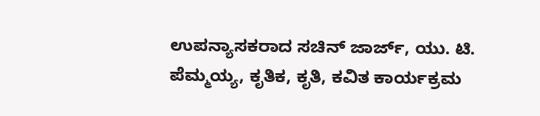ಉಪನ್ಯಾಸಕರಾದ ಸಚಿನ್ ಜಾರ್ಜ್, ಯು. ಟಿ. ಪೆಮ್ಮಯ್ಯ, ಕೃತಿಕ, ಕೃತಿ, ಕವಿತ ಕಾರ್ಯಕ್ರಮ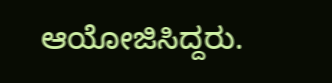ಆಯೋಜಿಸಿದ್ದರು.